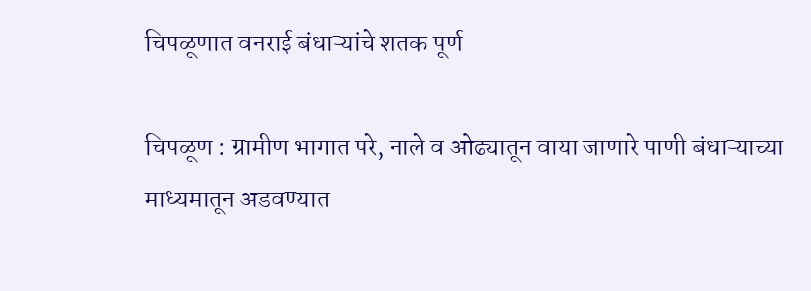चिपळूणात वनराई बंधाऱ्यांचे शतक पूर्ण

चिपळूण : ग्रामीण भागात परे, नाले व ओढ्यातून वाया जाणारे पाणी बंधाऱ्याच्या माध्यमातून अडवण्यात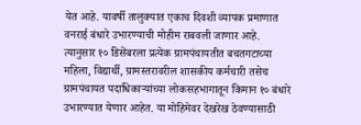येत आहे. यावर्षी तालुक्यात एकाच दिवशी व्यापक प्रमाणात वनराई बंधारे उभारण्याची मोहीम राबवली जाणार आहे. त्यानुसार १० डिसेंबरला प्रत्येक ग्रामपंचायतीत बचतगटाच्या महिला, विद्यार्थी, ग्रामस्तरावरील शासकीय कर्मचारी तसेच ग्रामपंचायत पदाधिकाऱ्यांच्या लोकसहभागातून किमान १० बंधारे उभारण्यात येणार आहेत. या मोहिमेवर देखरेख ठेवण्यासाठी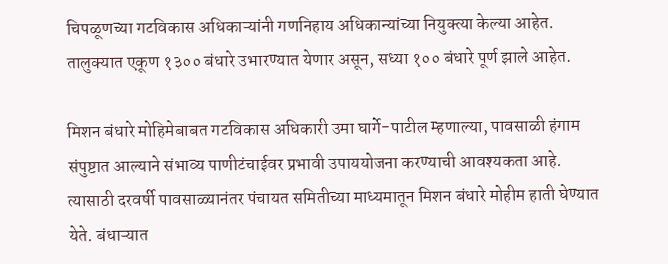चिपळूणच्या गटविकास अधिकाऱ्यांनी गणनिहाय अधिकान्यांच्या नियुक्त्या केल्या आहेत. तालुक्यात एकूण १३०० बंधारे उभारण्यात येणार असून, सध्या १०० बंधारे पूर्ण झाले आहेत.

मिशन बंधारे मोहिमेबाबत गटविकास अधिकारी उमा घार्गे-पाटील म्हणाल्या, पावसाळी हंगाम संपुष्टात आल्याने संभाव्य पाणीटंचाईवर प्रभावी उपाययोजना करण्याची आवश्यकता आहे. त्यासाठी दरवर्षी पावसाळ्यानंतर पंचायत समितीच्या माध्यमातून मिशन बंधारे मोहीम हाती घेण्यात येते. बंधाऱ्यात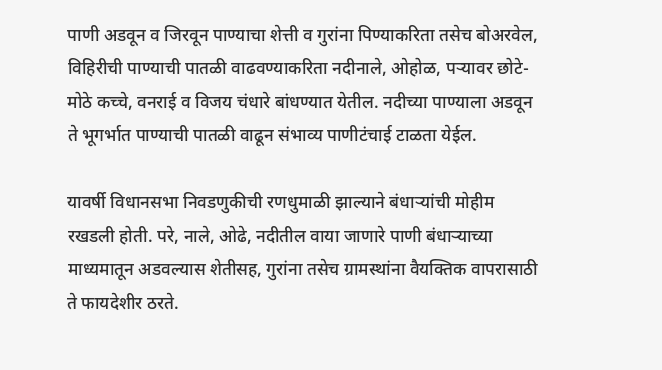पाणी अडवून व जिरवून पाण्याचा शेत्ती व गुरांना पिण्याकरिता तसेच बोअरवेल, विहिरीची पाण्याची पातळी वाढवण्याकरिता नदीनाले, ओहोळ, पऱ्यावर छोटे-मोठे कच्चे, वनराई व विजय चंधारे बांधण्यात येतील. नदीच्या पाण्याला अडवून ते भूगर्भात पाण्याची पातळी वाढून संभाव्य पाणीटंचाई टाळता येईल.

यावर्षी विधानसभा निवडणुकीची रणधुमाळी झाल्याने बंधाऱ्यांची मोहीम रखडली होती. परे, नाले, ओढे, नदीतील वाया जाणारे पाणी बंधाऱ्याच्या माध्यमातून अडवल्यास शेतीसह, गुरांना तसेच ग्रामस्थांना वैयक्तिक वापरासाठी ते फायदेशीर ठरते.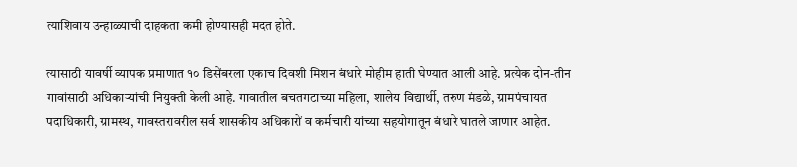त्याशिवाय उन्हाळ्याची दाहकता कमी होण्यासही मदत होते.

त्यासाठी यावर्षी व्यापक प्रमाणात १० डिसेंबरला एकाच दिवशी मिशन बंधारे मोहीम हाती घेण्यात आली आहे. प्रत्येक दोन-तीन गावांसाठी अधिकाऱ्यांची नियुक्ती केली आहे. गावातील बचतगटाच्या महिला, शालेय विद्यार्थी, तरुण मंडळे, ग्रामपंचायत पदाधिकारी, ग्रामस्थ, गावस्तरावरील सर्व शासकीय अधिकारों व कर्मचारी यांच्या सहयोगातून बंधारे घातले जाणार आहेत.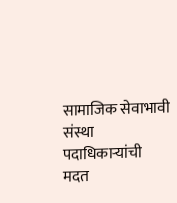सामाजिक सेवाभावी संस्था पदाधिकाऱ्यांची मदत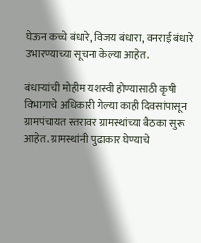घेऊन कच्चे बंधारे, विजय बंधारा, वनराई बंधारे उभारण्याच्या सूचना केल्या आहेत.

बंधाऱ्यांची मोहीम यशस्वी होण्यासाठी कृषी विभागाचे अधिकारी गेल्या काही दिवसांपासून ग्रामपंचायत स्तरावर ग्रामस्थांच्या बैठका सुरू आहेत. ग्रामस्थांनी पुढाकार घेण्याचे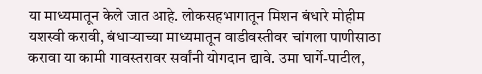या माध्यमातून केले जात आहे. लोकसहभागातून मिशन बंधारे मोहीम यशस्वी करावी, बंधाऱ्याच्या माध्यमातून वाडीवस्तीवर चांगला पाणीसाठा करावा या कामी गावस्तरावर सर्वांनी योगदान द्यावे. उमा घार्गे-पाटील,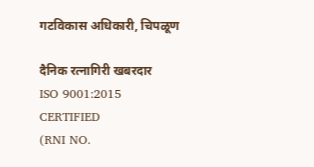गटविकास अधिकारी, चिपळूण

दैनिक रत्नागिरी खबरदार
ISO 9001:2015 CERTIFIED
(RNI NO.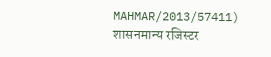MAHMAR/2013/57411)
शासनमान्य रजिस्टर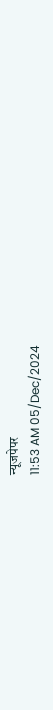न्यूजपेपर
11:53 AM 05/Dec/2024